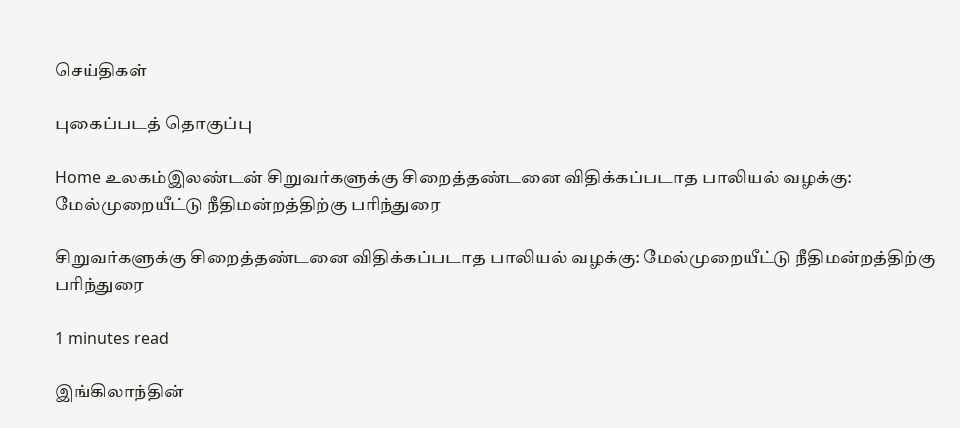செய்திகள்

புகைப்படத் தொகுப்பு

Home உலகம்இலண்டன் சிறுவர்களுக்கு சிறைத்தண்டனை விதிக்கப்படாத பாலியல் வழக்கு: மேல்முறையீட்டு நீதிமன்றத்திற்கு பரிந்துரை

சிறுவர்களுக்கு சிறைத்தண்டனை விதிக்கப்படாத பாலியல் வழக்கு: மேல்முறையீட்டு நீதிமன்றத்திற்கு பரிந்துரை

1 minutes read

இங்கிலாந்தின்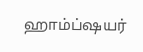ஹாம்ப்ஷயர்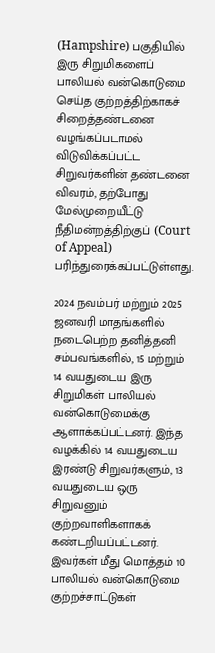(Hampshire) பகுதியில் இரு சிறுமிகளைப் பாலியல் வன்கொடுமை செய்த குற்றத்திற்காகச் சிறைத்தண்டனை வழங்கப்படாமல் விடுவிக்கப்பட்ட சிறுவர்களின் தண்டனை விவரம், தற்போது மேல்முறையீட்டு நீதிமன்றத்திற்குப் (Court of Appeal) பரிந்துரைக்கப்பட்டுள்ளது.

2024 நவம்பர் மற்றும் 2025 ஜனவரி மாதங்களில் நடைபெற்ற தனித்தனி சம்பவங்களில், 15 மற்றும் 14 வயதுடைய இரு சிறுமிகள் பாலியல் வன்கொடுமைக்கு ஆளாக்கப்பட்டனர். இந்த வழக்கில் 14 வயதுடைய இரண்டு சிறுவர்களும், 13 வயதுடைய ஒரு சிறுவனும் குற்றவாளிகளாகக் கண்டறியப்பட்டனர். இவர்கள் மீது மொத்தம் 10 பாலியல் வன்கொடுமை குற்றச்சாட்டுகள்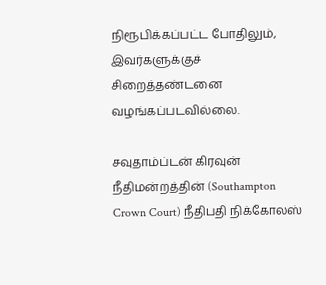நிரூபிக்கப்பட்ட போதிலும், இவர்களுக்குச் சிறைத்தண்டனை வழங்கப்படவில்லை.

சவுதாம்ப்டன் கிரவுன் நீதிமன்றத்தின் (Southampton Crown Court) நீதிபதி நிக்கோலஸ்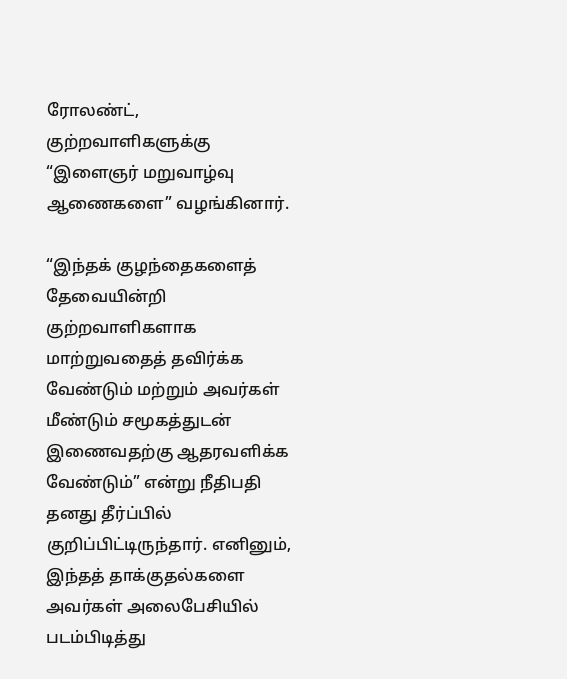ரோலண்ட், குற்றவாளிகளுக்கு “இளைஞர் மறுவாழ்வு ஆணைகளை” வழங்கினார்.

“இந்தக் குழந்தைகளைத் தேவையின்றி குற்றவாளிகளாக மாற்றுவதைத் தவிர்க்க வேண்டும் மற்றும் அவர்கள் மீண்டும் சமூகத்துடன் இணைவதற்கு ஆதரவளிக்க வேண்டும்” என்று நீதிபதி தனது தீர்ப்பில் குறிப்பிட்டிருந்தார். எனினும், இந்தத் தாக்குதல்களை அவர்கள் அலைபேசியில் படம்பிடித்து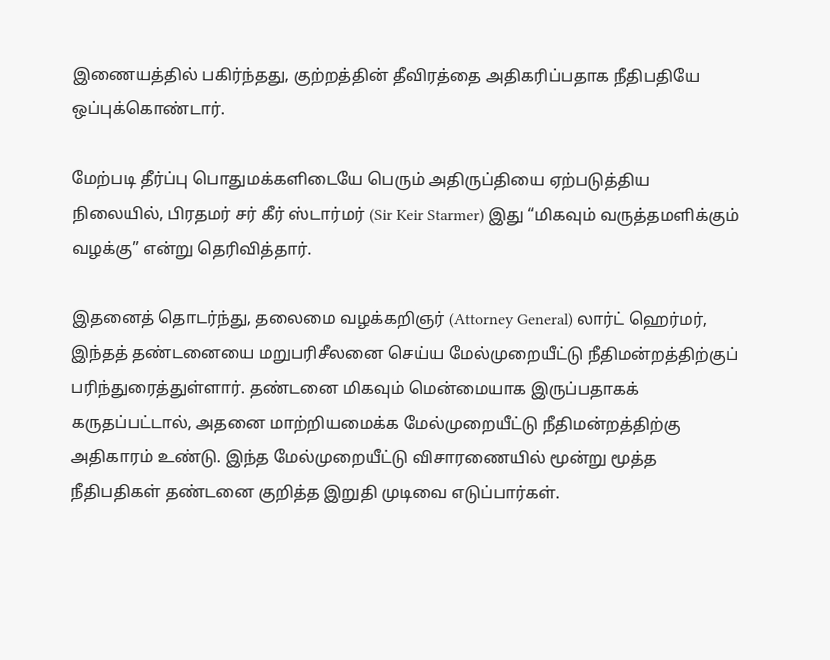இணையத்தில் பகிர்ந்தது, குற்றத்தின் தீவிரத்தை அதிகரிப்பதாக நீதிபதியே ஒப்புக்கொண்டார்.

மேற்படி தீர்ப்பு பொதுமக்களிடையே பெரும் அதிருப்தியை ஏற்படுத்திய நிலையில், பிரதமர் சர் கீர் ஸ்டார்மர் (Sir Keir Starmer) இது “மிகவும் வருத்தமளிக்கும் வழக்கு” என்று தெரிவித்தார்.

இதனைத் தொடர்ந்து, தலைமை வழக்கறிஞர் (Attorney General) லார்ட் ஹெர்மர், இந்தத் தண்டனையை மறுபரிசீலனை செய்ய மேல்முறையீட்டு நீதிமன்றத்திற்குப் பரிந்துரைத்துள்ளார். தண்டனை மிகவும் மென்மையாக இருப்பதாகக் கருதப்பட்டால், அதனை மாற்றியமைக்க மேல்முறையீட்டு நீதிமன்றத்திற்கு அதிகாரம் உண்டு. இந்த மேல்முறையீட்டு விசாரணையில் மூன்று மூத்த நீதிபதிகள் தண்டனை குறித்த இறுதி முடிவை எடுப்பார்கள்.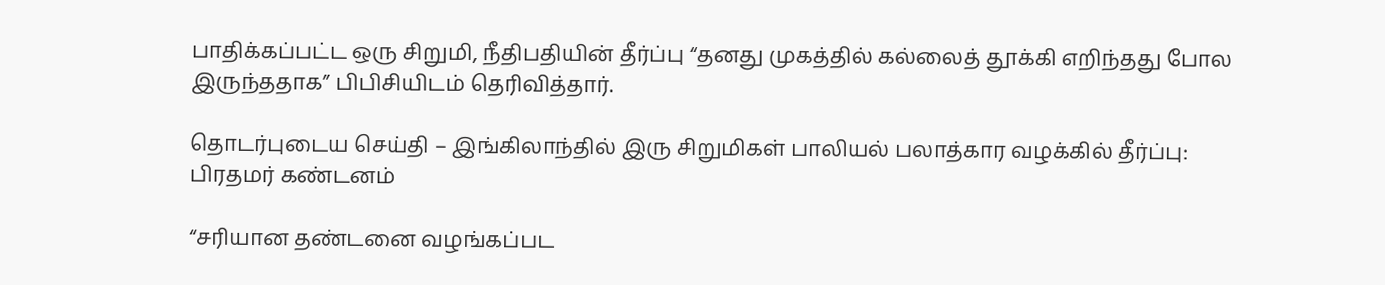பாதிக்கப்பட்ட ஒரு சிறுமி, நீதிபதியின் தீர்ப்பு “தனது முகத்தில் கல்லைத் தூக்கி எறிந்தது போல இருந்ததாக” பிபிசியிடம் தெரிவித்தார்.

தொடர்புடைய செய்தி – இங்கிலாந்தில் இரு சிறுமிகள் பாலியல் பலாத்கார வழக்கில் தீர்ப்பு: பிரதமர் கண்டனம்

“சரியான தண்டனை வழங்கப்பட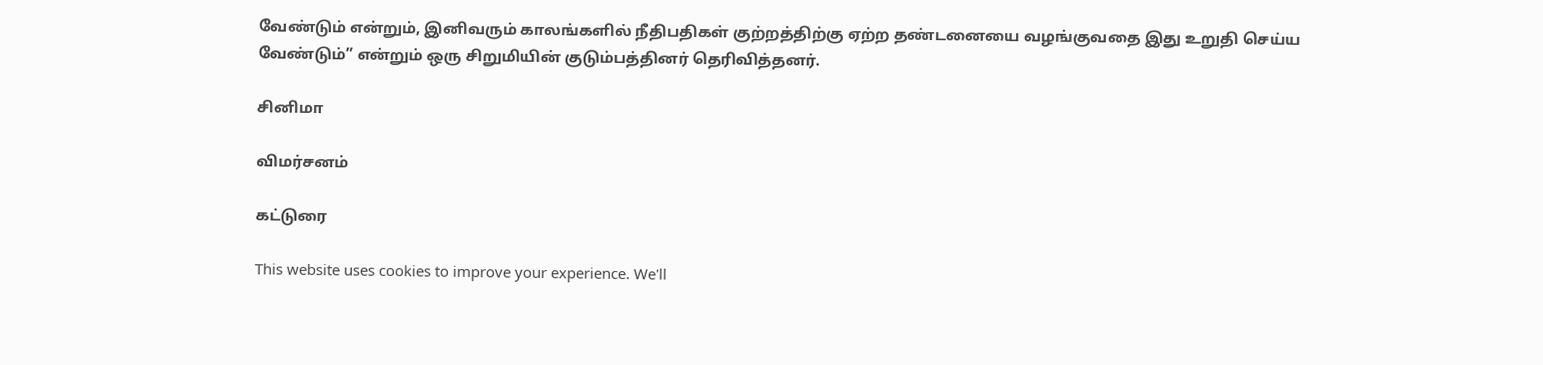வேண்டும் என்றும், இனிவரும் காலங்களில் நீதிபதிகள் குற்றத்திற்கு ஏற்ற தண்டனையை வழங்குவதை இது உறுதி செய்ய வேண்டும்” என்றும் ஒரு சிறுமியின் குடும்பத்தினர் தெரிவித்தனர்.

சினிமா

விமர்சனம்

கட்டுரை

This website uses cookies to improve your experience. We'll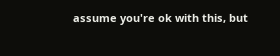assume you're ok with this, but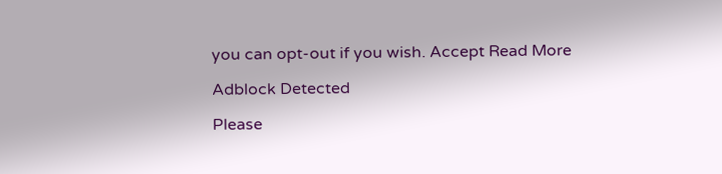you can opt-out if you wish. Accept Read More

Adblock Detected

Please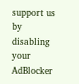support us by disabling your AdBlocker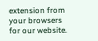extension from your browsers for our website.